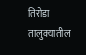तिरोडा तालुक्यातील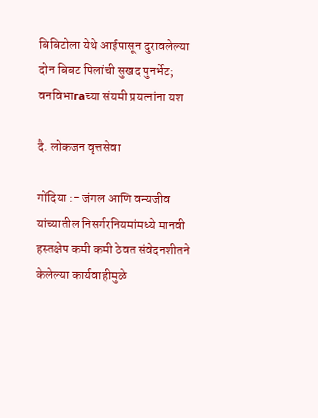बिबिटोला येथे आईपासून दुरावलेल्या दोन बिबट पिलांची सुखद पुनर्भेट; वनविभाгаच्या संयमी प्रयत्नांना यश

दै. लोकजन वृत्तसेवा

गोंदिया :- जंगल आणि वन्यजीव यांच्यातील निसर्गरनियमांमध्ये मानवी हस्तक्षेप कमी कमी ठेवत संवेदनशीतने केलेल्या कार्यवाहीमुळे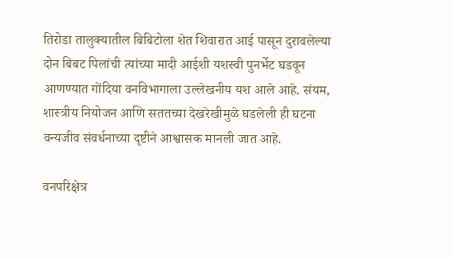तिरोडा तालुक्यातील बिबिटोला शेत शिवारात आई पासून दुरावलेल्या दोन बिबट पिलांची त्यांच्या मादी आईशी यशस्वी पुनर्भेट घडवून आणण्यात गोंदिया वनविभागाला उल्लेखनीय यश आले आहे. संयम, शास्त्रीय नियोजन आणि सततच्या देखरेखीमुळे घडलेली ही घटना वन्यजीव संवर्धनाच्या दृष्टीने आश्वासक मानली जात आहे.

वनपरिक्षेत्र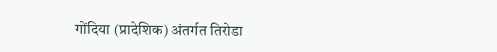गोंदिया (प्रादेशिक) अंतर्गत तिरोडा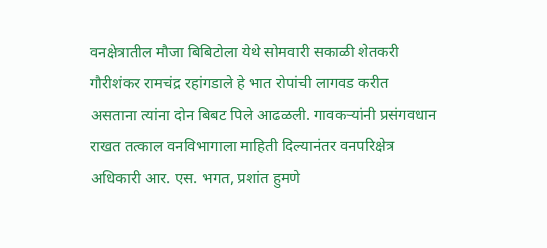वनक्षेत्रातील मौजा बिबिटोला येथे सोमवारी सकाळी शेतकरी गौरीशंकर रामचंद्र रहांगडाले हे भात रोपांची लागवड करीत असताना त्यांना दोन बिबट पिले आढळली. गावकऱ्यांनी प्रसंगवधान राखत तत्काल वनविभागाला माहिती दिल्यानंतर वनपरिक्षेत्र अधिकारी आर. एस. भगत, प्रशांत हुमणे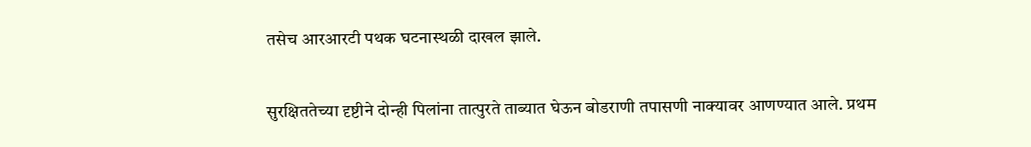तसेच आरआरटी पथक घटनास्थळी दाखल झाले.

सुरक्षिततेच्या दृष्टीने दोन्ही पिलांना तात्पुरते ताब्यात घेऊन बोडराणी तपासणी नाक्यावर आणण्यात आले. प्रथम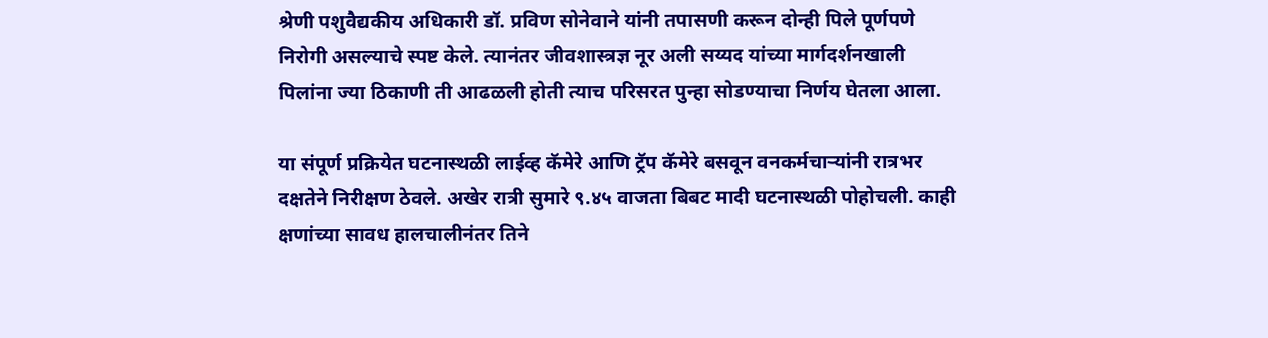श्रेणी पशुवैद्यकीय अधिकारी डॉ. प्रविण सोनेवाने यांनी तपासणी करून दोन्ही पिले पूर्णपणे निरोगी असल्याचे स्पष्ट केले. त्यानंतर जीवशास्त्रज्ञ नूर अली सय्यद यांच्या मार्गदर्शनखाली पिलांना ज्या ठिकाणी ती आढळली होती त्याच परिसरत पुन्हा सोडण्याचा निर्णय घेतला आला.

या संपूर्ण प्रक्रियेत घटनास्थळी लाईव्ह कॅमेरे आणि ट्रॅप कॅमेरे बसवून वनकर्मचाऱ्यांनी रात्रभर दक्षतेने निरीक्षण ठेवले. अखेर रात्री सुमारे ९.४५ वाजता बिबट मादी घटनास्थळी पोहोचली. काही क्षणांच्या सावध हालचालीनंतर तिने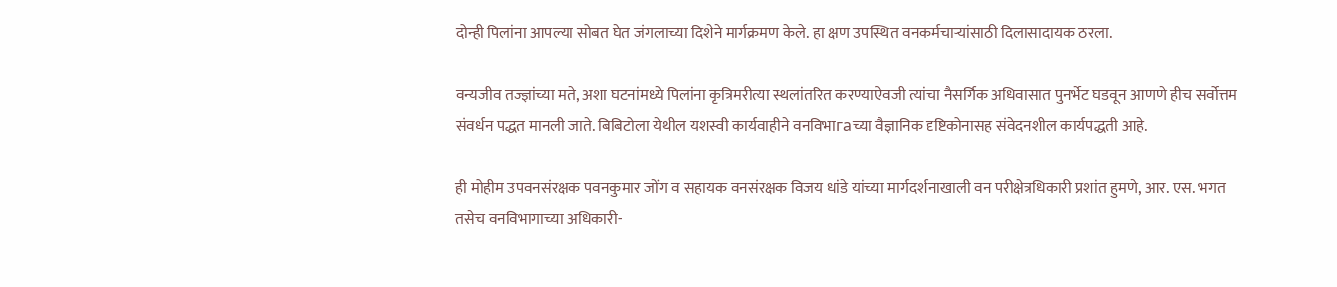दोन्ही पिलांना आपल्या सोबत घेत जंगलाच्या दिशेने मार्गक्रमण केले. हा क्षण उपस्थित वनकर्मचाऱ्यांसाठी दिलासादायक ठरला.

वन्यजीव तज्ज्ञांच्या मते, अशा घटनांमध्ये पिलांना कृत्रिमरीत्या स्थलांतरित करण्याऐवजी त्यांचा नैसर्गिक अधिवासात पुनर्भेट घडवून आणणे हीच सर्वोत्तम संवर्धन पद्धत मानली जाते. बिबिटोला येथील यशस्वी कार्यवाहीने वनविभाгаच्या वैज्ञानिक दृष्टिकोनासह संवेदनशील कार्यपद्धती आहे.

ही मोहीम उपवनसंरक्षक पवनकुमार जोंग व सहायक वनसंरक्षक विजय धांडे यांच्या मार्गदर्शनाखाली वन परीक्षेत्रधिकारी प्रशांत हुमणे, आर. एस. भगत तसेच वनविभागाच्या अधिकारी-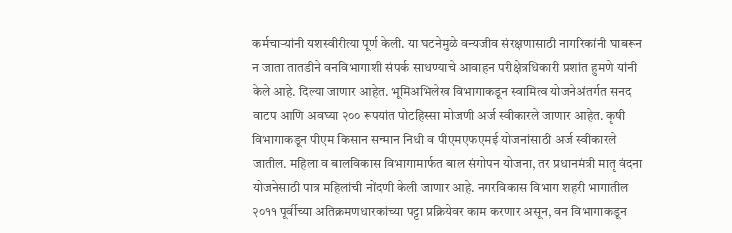कर्मचाऱ्यांनी यशस्वीरीत्या पूर्ण केली. या घटनेमुळे वन्यजीव संरक्षणासाठी नागरिकांनी घाबरून न जाता तातडीने वनविभागाशी संपर्क साधण्याचे आवाहन परीक्षेत्रधिकारी प्रशांत हुमणे यांनी केले आहे. दिल्या जाणार आहेत. भूमिअभिलेख विभागाकडून स्वामित्व योजनेअंतर्गत सनद वाटप आणि अवघ्या २०० रूपयांत पोटहिस्सा मोजणी अर्ज स्वीकारले जाणार आहेत. कृषी विभागाकडून पीएम किसान सन्मान निधी व पीएमएफएमई योजनांसाठी अर्ज स्वीकारले जातील. महिला व बालविकास विभागामार्फत बाल संगोपन योजना, तर प्रधानमंत्री मातृ वंदना योजनेसाठी पात्र महिलांची नोंदणी केली जाणार आहे. नगरविकास विभाग शहरी भागातील २०११ पूर्वीच्या अतिक्रमणधारकांच्या पट्टा प्रक्रियेवर काम करणार असून, वन विभागाकडून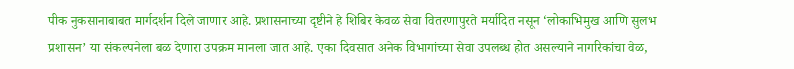पीक नुकसानाबाबत मार्गदर्शन दिले जाणार आहे. प्रशासनाच्या दृष्टीने हे शिबिर केवळ सेवा वितरणापुरते मर्यादित नसून ‘लोकाभिमुख आणि सुलभ प्रशासन’ या संकल्पनेला बळ देणारा उपक्रम मानला जात आहे. एका दिवसात अनेक विभागांच्या सेवा उपलब्ध होत असल्याने नागरिकांचा वेळ,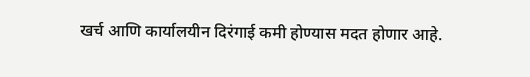खर्च आणि कार्यालयीन दिरंगाई कमी होण्यास मदत होणार आहे.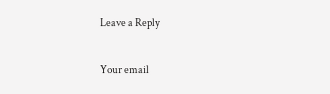Leave a Reply

Your email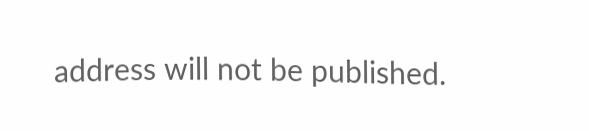address will not be published.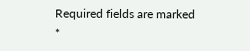Required fields are marked *